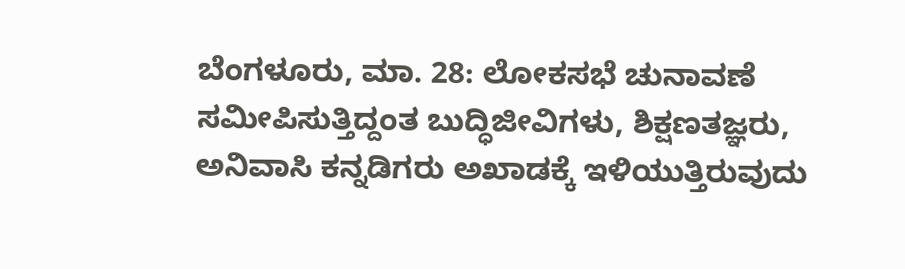ಬೆಂಗಳೂರು, ಮಾ. 28: ಲೋಕಸಭೆ ಚುನಾವಣೆ ಸಮೀಪಿಸುತ್ತಿದ್ದಂತ ಬುದ್ಧಿಜೀವಿಗಳು, ಶಿಕ್ಷಣತಜ್ಞರು, ಅನಿವಾಸಿ ಕನ್ನಡಿಗರು ಅಖಾಡಕ್ಕೆ ಇಳಿಯುತ್ತಿರುವುದು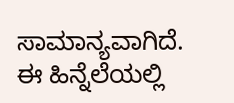ಸಾಮಾನ್ಯವಾಗಿದೆ. ಈ ಹಿನ್ನೆಲೆಯಲ್ಲಿ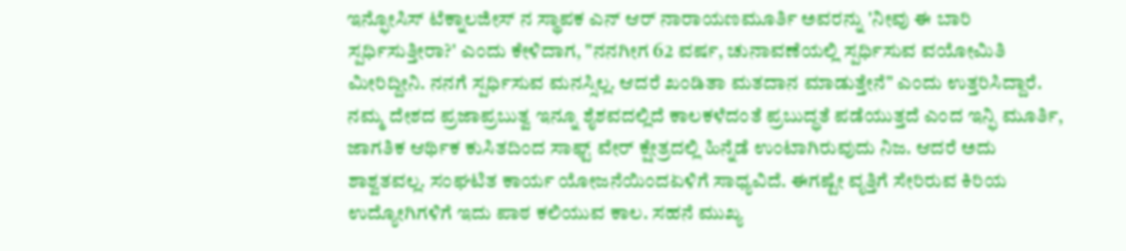ಇನ್ಫೋಸಿಸ್ ಟೆಕ್ನಾಲಜೀಸ್ ನ ಸ್ಥಾಪಕ ಎನ್ ಆರ್ ನಾರಾಯಣಮೂರ್ತಿ ಅವರನ್ನು 'ನೀವು ಈ ಬಾರಿ ಸ್ಪರ್ಧಿಸುತ್ತೀರಾ?' ಎಂದು ಕೇಳಿದಾಗ, "ನನಗೀಗ 62 ವರ್ಷ, ಚುನಾವಣೆಯಲ್ಲಿ ಸ್ಪರ್ಧಿಸುವ ವಯೋಮಿತಿ ಮೀರಿದ್ದೀನಿ. ನನಗೆ ಸ್ಪರ್ಧಿಸುವ ಮನಸ್ಸಿಲ್ಲ. ಆದರೆ ಖಂಡಿತಾ ಮತದಾನ ಮಾಡುತ್ತೇನೆ" ಎಂದು ಉತ್ತರಿಸಿದ್ದಾರೆ.
ನಮ್ಮ ದೇಶದ ಪ್ರಜಾಪ್ರಬುತ್ವ ಇನ್ನೂ ಶೈಶವದಲ್ಲಿದೆ ಕಾಲಕಳೆದಂತೆ ಪ್ರಬುದ್ಧತೆ ಪಡೆಯುತ್ತದೆ ಎಂದ ಇನ್ಫಿ ಮೂರ್ತಿ, ಜಾಗತಿಕ ಆರ್ಥಿಕ ಕುಸಿತದಿಂದ ಸಾಫ್ಟ್ ವೇರ್ ಕ್ಷೇತ್ರದಲ್ಲಿ ಹಿನ್ನೆಡೆ ಉಂಟಾಗಿರುವುದು ನಿಜ. ಆದರೆ ಅದು ಶಾಶ್ವತವಲ್ಲ. ಸಂಘಟಿತ ಕಾರ್ಯ ಯೋಜನೆಯಿಂದಏಳಿಗೆ ಸಾಧ್ಯವಿದೆ. ಈಗಷ್ಟೇ ವೃತ್ತಿಗೆ ಸೇರಿರುವ ಕಿರಿಯ ಉದ್ಯೋಗಿಗಳಿಗೆ ಇದು ಪಾಠ ಕಲಿಯುವ ಕಾಲ. ಸಹನೆ ಮುಖ್ಯ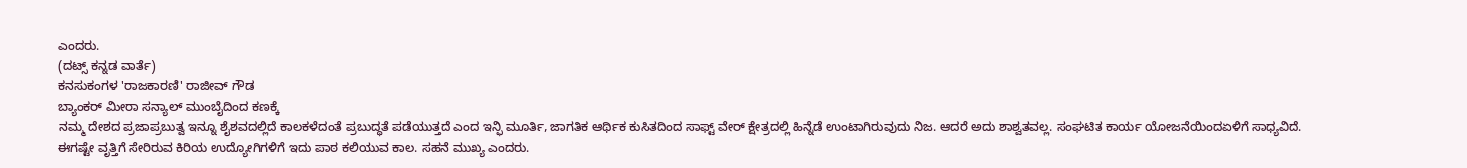ಎಂದರು.
(ದಟ್ಸ್ ಕನ್ನಡ ವಾರ್ತೆ)
ಕನಸುಕಂಗಳ 'ರಾಜಕಾರಣಿ' ರಾಜೀವ್ ಗೌಡ
ಬ್ಯಾಂಕರ್ ಮೀರಾ ಸನ್ಯಾಲ್ ಮುಂಬೈದಿಂದ ಕಣಕ್ಕೆ
ನಮ್ಮ ದೇಶದ ಪ್ರಜಾಪ್ರಬುತ್ವ ಇನ್ನೂ ಶೈಶವದಲ್ಲಿದೆ ಕಾಲಕಳೆದಂತೆ ಪ್ರಬುದ್ಧತೆ ಪಡೆಯುತ್ತದೆ ಎಂದ ಇನ್ಫಿ ಮೂರ್ತಿ, ಜಾಗತಿಕ ಆರ್ಥಿಕ ಕುಸಿತದಿಂದ ಸಾಫ್ಟ್ ವೇರ್ ಕ್ಷೇತ್ರದಲ್ಲಿ ಹಿನ್ನೆಡೆ ಉಂಟಾಗಿರುವುದು ನಿಜ. ಆದರೆ ಅದು ಶಾಶ್ವತವಲ್ಲ. ಸಂಘಟಿತ ಕಾರ್ಯ ಯೋಜನೆಯಿಂದಏಳಿಗೆ ಸಾಧ್ಯವಿದೆ. ಈಗಷ್ಟೇ ವೃತ್ತಿಗೆ ಸೇರಿರುವ ಕಿರಿಯ ಉದ್ಯೋಗಿಗಳಿಗೆ ಇದು ಪಾಠ ಕಲಿಯುವ ಕಾಲ. ಸಹನೆ ಮುಖ್ಯ ಎಂದರು.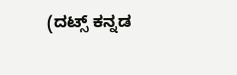(ದಟ್ಸ್ ಕನ್ನಡ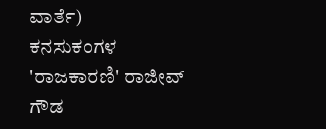ವಾರ್ತೆ)
ಕನಸುಕಂಗಳ 'ರಾಜಕಾರಣಿ' ರಾಜೀವ್ ಗೌಡ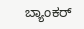ಬ್ಯಾಂಕರ್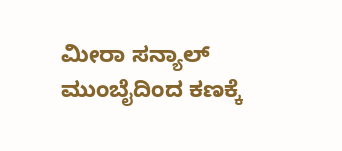ಮೀರಾ ಸನ್ಯಾಲ್ ಮುಂಬೈದಿಂದ ಕಣಕ್ಕೆ